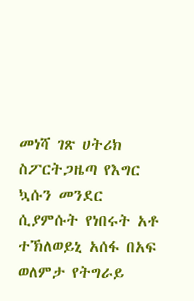መነሻ ገጽ ሀትሪክ ስፖርትጋዜጣ የእግር ኳሱን መንደር ሲያምሱት የነበሩት አቶ ተኽለወይኒ አሰፋ በአፍ ወለምታ የትግራይ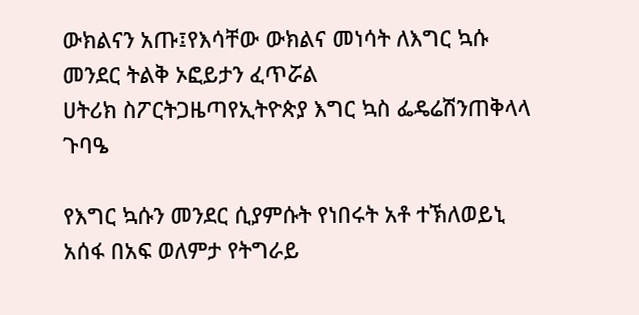ውክልናን አጡ፤የእሳቸው ውክልና መነሳት ለእግር ኳሱ መንደር ትልቅ ኦፎይታን ፈጥሯል
ሀትሪክ ስፖርትጋዜጣየኢትዮጵያ እግር ኳስ ፌዴሬሽንጠቅላላ ጉባዔ

የእግር ኳሱን መንደር ሲያምሱት የነበሩት አቶ ተኽለወይኒ አሰፋ በአፍ ወለምታ የትግራይ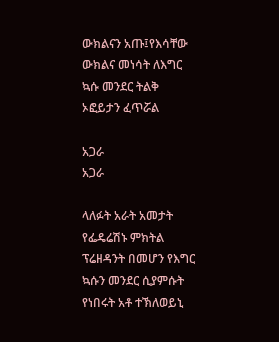ውክልናን አጡ፤የእሳቸው ውክልና መነሳት ለእግር ኳሱ መንደር ትልቅ ኦፎይታን ፈጥሯል

አጋራ
አጋራ

ላለፉት አራት አመታት የፌዴሬሽኑ ምክትል ፕሬዘዳንት በመሆን የእግር ኳሱን መንደር ሲያምሱት የነበሩት አቶ ተኽለወይኒ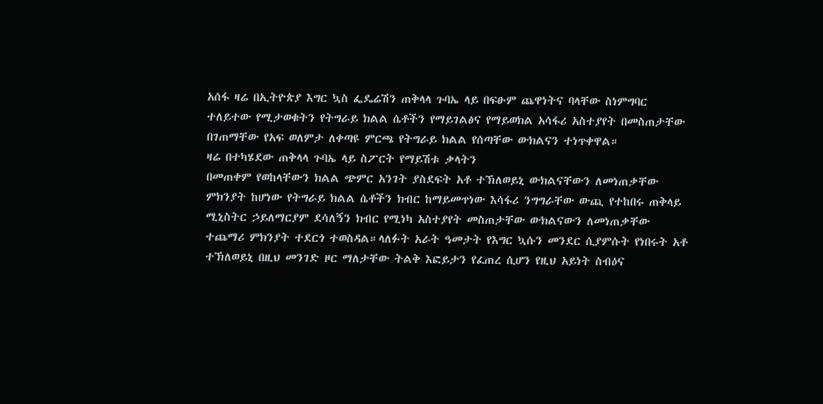አሰፋ ዛሬ በኢትዮጵያ እግር ኳስ ፌዴሬሽን ጠቅላላ ጉባኤ ላይ በፍፁም ጨዋነትና ባላቸው ስነምግባር ተለይተው የሚታወቁትን የትግራይ ክልል ሴቶችን የማይገልፅና የማይወክል አሳፋሪ አስተያየት በመስጠታቸው በገጠማቸው የአፍ ወለምታ ለቀጣዩ ምርጫ የትግራይ ክልል የሰጣቸው ውክልናን ተነጥቀዋል።
ዛሬ በተካሄደው ጠቅላላ ጉባኤ ላይ ስፖርት የማይሽቱ ቃላትን
በመጠቀም የወከላቸውን ክልል ጭምር አንገት ያስደፍት አቶ ተኽለወይኒ ውክልናቸውን ለመነጠቃቸው ምክንያት ከሆነው የትግራይ ክልል ሴቶችን ክብር ከማይመጥነው እሳፋሪ ንግግራቸው ውጪ የተከበሩ ጠቅላይ ሚኒስትር ኃይለማርያም ደሳለኝን ክብር የሚነካ አስተያየት መስጠታቸው ውክልናውን ለመነጠቃቸው ተጨማሪ ምክንያት ተደርጎ ተወስዳል።ላለፉት አራት ዓመታት የእግር ኳሱን መንደር ሲያምሱት የነበሩት አቶ ተኽለወይኒ በዚህ መንገድ ዞር ማለታቸው ትልቅ እፎይታን የፈጠረ ሲሆን የዚህ አይነት ስብዕና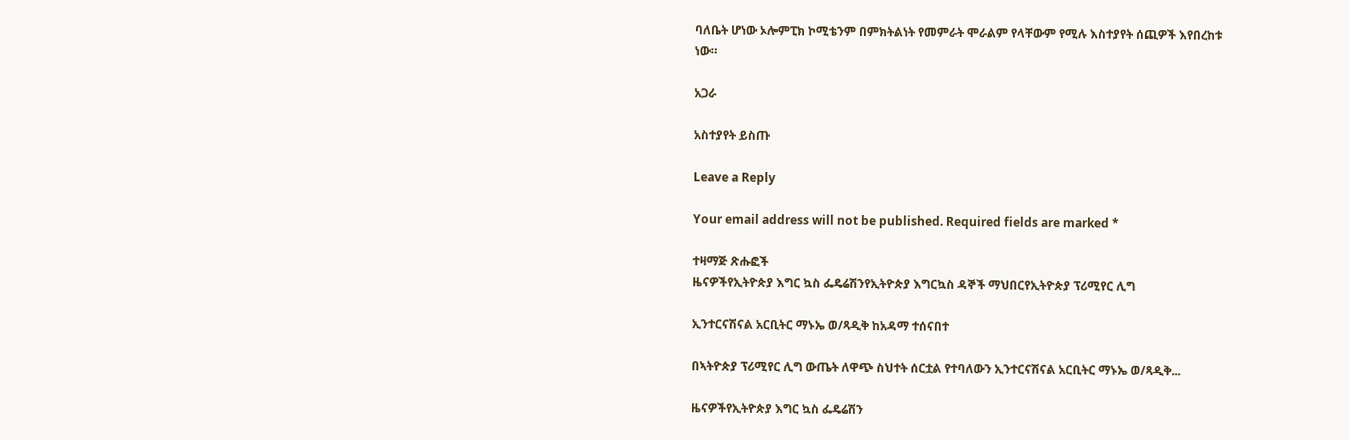ባለቤት ሆነው ኦሎምፒክ ኮሚቴንም በምክትልነት የመምራት ሞራልም የላቸውም የሚሉ እስተያየት ሰጪዎች እየበረከቱ ነው።

አጋራ

አስተያየት ይስጡ

Leave a Reply

Your email address will not be published. Required fields are marked *

ተዛማጅ ጽሑፎች
ዜናዎችየኢትዮጵያ እግር ኳስ ፌዴሬሽንየኢትዮጵያ እግርኳስ ዳኞች ማህበርየኢትዮጵያ ፕሪሚየር ሊግ

ኢንተርናሽናል አርቢትር ማኑኤ ወ/ጻዲቅ ከአዳማ ተሰናበተ

በኣትዮጵያ ፕሪሚየር ሊግ ውጤት ለዋጭ ስህተት ሰርቷል የተባለውን ኢንተርናሽናል አርቢትር ማኑኤ ወ/ጻዲቅ...

ዜናዎችየኢትዮጵያ እግር ኳስ ፌዴሬሽን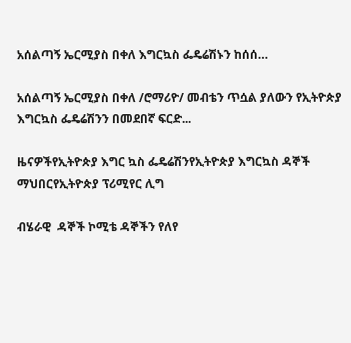አሰልጣኝ ኤርሚያስ በቀለ እግርኳስ ፌዴሬሽኑን ከሰሰ…

አሰልጣኝ ኤርሚያስ በቀለ /ሮማሪዮ/ መብቴን ጥሷል ያለውን የኢትዮጵያ እግርኳስ ፌዴሬሽንን በመደበኛ ፍርድ...

ዜናዎችየኢትዮጵያ እግር ኳስ ፌዴሬሽንየኢትዮጵያ እግርኳስ ዳኞች ማህበርየኢትዮጵያ ፕሪሚየር ሊግ

ብሄራዊ  ዳኞች ኮሚቴ ዳኞችን የለየ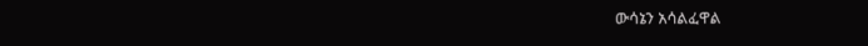ውሳኔን አሳልፈዋል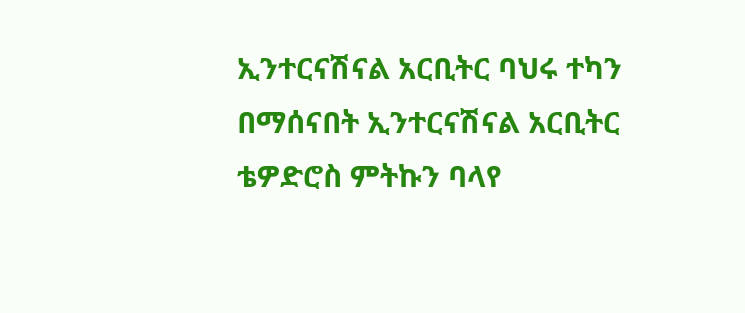ኢንተርናሽናል አርቢትር ባህሩ ተካን በማሰናበት ኢንተርናሽናል አርቢትር ቴዎድሮስ ምትኩን ባላየ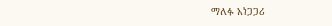ማለፉ አነጋጋሪ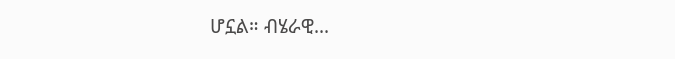ሆኗል። ብሄራዊ...